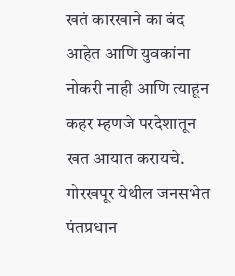खतं कारखाने का बंद आहेत आणि युवकांना नोकरी नाही आणि त्याहून कहर म्हणजे परदेशातून खत आयात करायचे. गोरखपूर येथील जनसभेत पंतप्रधान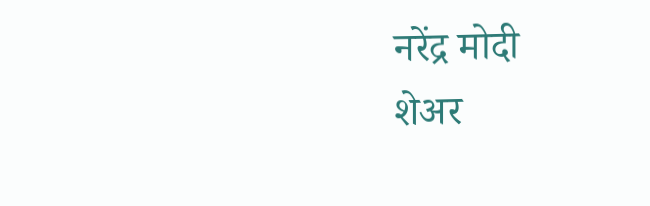नरेंद्र मोदी
शेअर